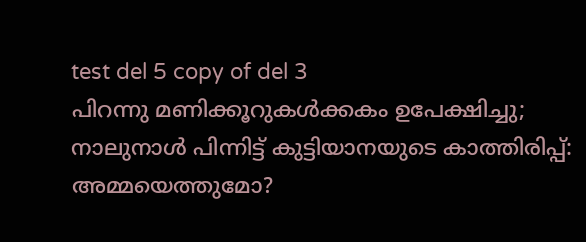test del 5 copy of del 3
പിറന്നു മണിക്കൂറുകൾക്കകം ഉപേക്ഷിച്ചു; നാലുനാൾ പിന്നിട്ട് കുട്ടിയാനയുടെ കാത്തിരിപ്പ്: അമ്മയെത്തുമോ?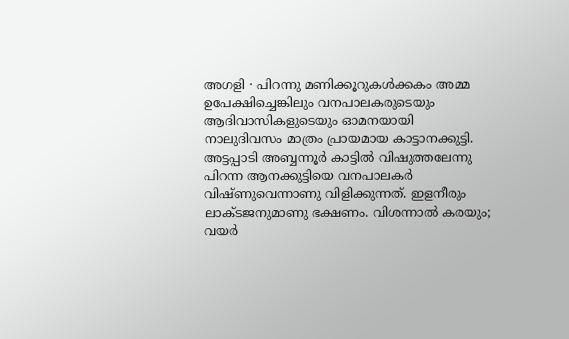അഗളി ∙ പിറന്നു മണിക്കൂറുകൾക്കകം അമ്മ ഉപേക്ഷിച്ചെങ്കിലും വനപാലകരുടെയും ആദിവാസികളുടെയും ഓമനയായി നാലുദിവസം മാത്രം പ്രായമായ കാട്ടാനക്കുട്ടി. അട്ടപ്പാടി അബ്ബന്നൂർ കാട്ടിൽ വിഷുത്തലേന്നു പിറന്ന ആനക്കുട്ടിയെ വനപാലകർ വിഷ്ണുവെന്നാണു വിളിക്കുന്നത്. ഇളനീരും ലാക്ടജനുമാണു ഭക്ഷണം. വിശന്നാൽ കരയും; വയർ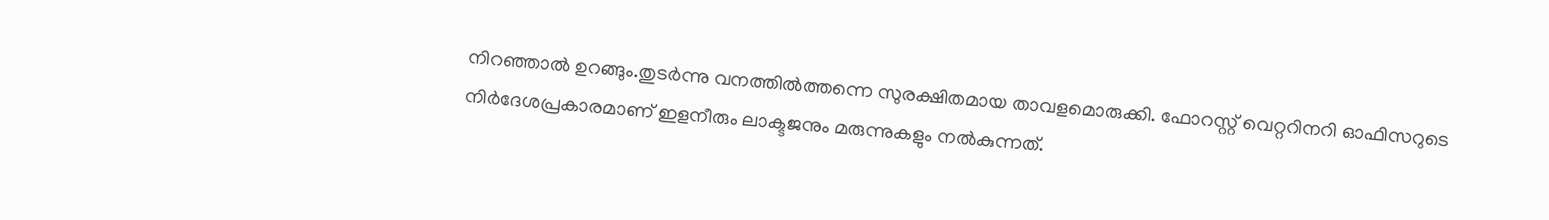നിറഞ്ഞാൽ ഉറങ്ങും.തുടർന്നു വനത്തിൽത്തന്നെ സുരക്ഷിതമായ താവളമൊരുക്കി. ഫോറസ്റ്റ് വെറ്ററിനറി ഓഫിസറുടെ നിർദേശപ്രകാരമാണ് ഇളനീരും ലാക്ടജനും മരുന്നുകളും നൽകുന്നത്.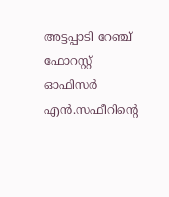അട്ടപ്പാടി റേഞ്ച് ഫോറസ്റ്റ് ഓഫിസർ എൻ.സഫീറിന്റെ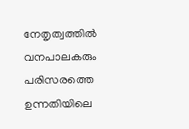നേതൃത്വത്തിൽ വനപാലകരും പരിസരത്തെ ഉന്നതിയിലെ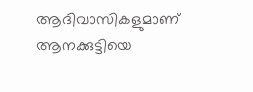ആദിവാസികളുമാണ് ആനക്കുട്ടിയെ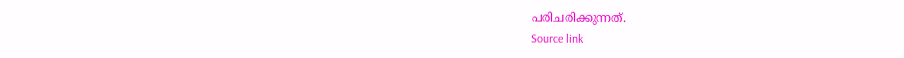പരിചരിക്കുന്നത്.
Source link